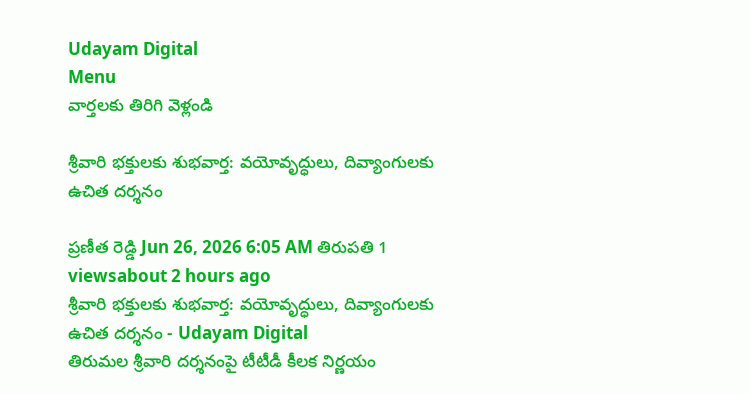Udayam Digital
Menu
వార్తలకు తిరిగి వెళ్లండి

శ్రీవారి భక్తులకు శుభవార్త: వయోవృద్ధులు, దివ్యాంగులకు ఉచిత దర్శనం

ప్రణీత రెడ్డి Jun 26, 2026 6:05 AM తిరుపతి 1 viewsabout 2 hours ago
శ్రీవారి భక్తులకు శుభవార్త: వయోవృద్ధులు, దివ్యాంగులకు ఉచిత దర్శనం - Udayam Digital
తిరుమల శ్రీవారి దర్శనంపై టీటీడీ కీలక నిర్ణయం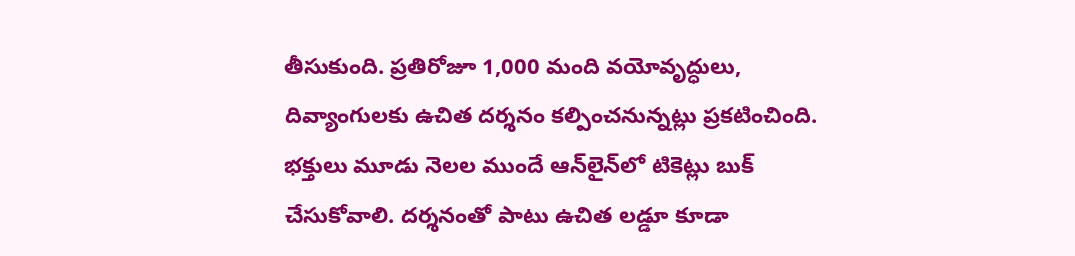తీసుకుంది. ప్రతిరోజూ 1,000 మంది వయోవృద్ధులు, దివ్యాంగులకు ఉచిత దర్శనం కల్పించనున్నట్లు ప్రకటించింది. భక్తులు మూడు నెలల ముందే ఆన్‌లైన్‌లో టికెట్లు బుక్ చేసుకోవాలి. దర్శనంతో పాటు ఉచిత లడ్డూ కూడా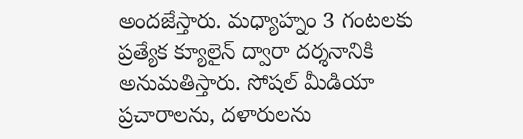అందజేస్తారు. మధ్యాహ్నం 3 గంటలకు ప్రత్యేక క్యూలైన్ ద్వారా దర్శనానికి అనుమతిస్తారు. సోషల్ మీడియా ప్రచారాలను, దళారులను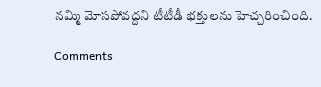నమ్మి మోసపోవద్దని టీటీడీ భక్తులను హెచ్చరించింది.

Comments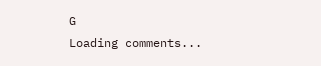G
Loading comments...